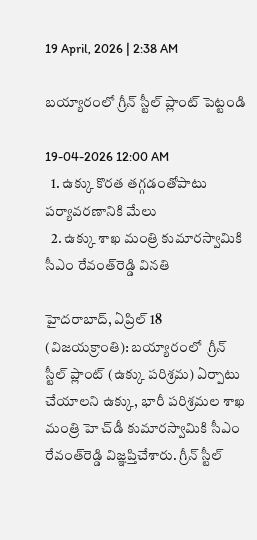19 April, 2026 | 2:38 AM

బయ్యారంలో గ్రీన్ స్టీల్ ప్లాంట్ పెట్టండి

19-04-2026 12:00 AM
  1. ఉక్కు కొరత తగ్గడంతోపాటు పర్యావరణానికి మేలు
  2. ఉక్కు శాఖ మంత్రి కుమారస్వామికి సీఎం రేవంత్‌రెడ్డి వినతి

హైదరాబాద్, ఏప్రిల్ 18 (విజయక్రాంతి): బయ్యారంలో  గ్రీన్ స్టీల్ ప్లాంట్ (ఉక్కు పరిశ్రమ) ఏర్పాటు చేయాలని ఉక్కు, భారీ పరిశ్రమల శాఖ మంత్రి హె చ్‌డీ కుమారస్వామికి సీఎం రేవంత్‌రెడ్డి విజ్ఞప్తిచేశారు. గ్రీన్ స్టీల్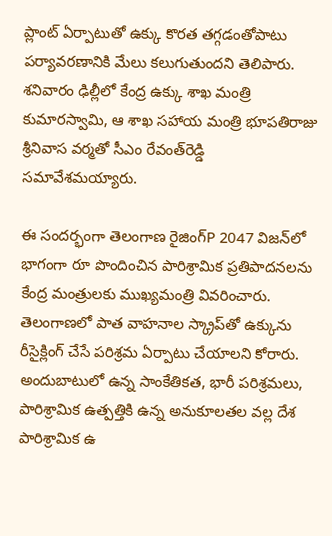ప్లాంట్ ఏర్పాటుతో ఉక్కు కొరత తగ్గడంతోపాటు పర్యావరణానికి మేలు కలుగుతుందని తెలిపారు. శనివారం ఢిల్లీలో కేంద్ర ఉక్కు శాఖ మంత్రి కుమారస్వామి, ఆ శాఖ సహాయ మంత్రి భూపతిరాజు శ్రీనివాస వర్మతో సీఎం రేవంత్‌రెడ్డి సమావేశమయ్యారు.

ఈ సందర్భంగా తెలంగాణ రైజింగ్‌P 2047 విజన్‌లో భాగంగా రూ పొందించిన పారిశ్రామిక ప్రతిపాదనలను కేంద్ర మంత్రులకు ముఖ్యమంత్రి వివరించారు. తెలంగాణలో పాత వాహనాల స్క్రాప్‌తో ఉక్కును రీసైక్లింగ్ చేసే పరిశ్రమ ఏర్పాటు చేయాలని కోరారు. అందుబాటులో ఉన్న సాంకేతికత, భారీ పరిశ్రమలు, పారిశ్రామిక ఉత్పత్తికి ఉన్న అనుకూలతల వల్ల దేశ పారిశ్రామిక ఉ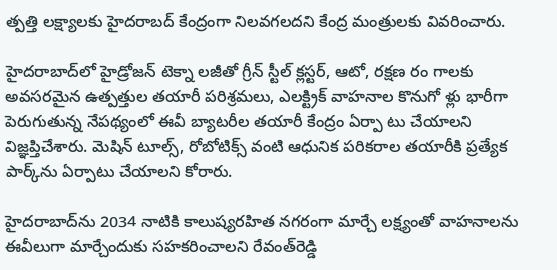త్పత్తి లక్ష్యాలకు హైదరాబద్ కేంద్రంగా నిలవగలదని కేంద్ర మంత్రులకు వివరించారు.

హైదరాబాద్‌లో హైడ్రోజన్ టెక్నా లజీతో గ్రీన్ స్టీల్ క్లస్టర్, ఆటో, రక్షణ రం గాలకు అవసరమైన ఉత్పత్తుల తయారీ పరిశ్రమలు, ఎలక్ట్రిక్ వాహనాల కొనుగో ళ్లు భారీగా పెరుగుతున్న నేపథ్యంలో ఈవీ బ్యాటరీల తయారీ కేంద్రం ఏర్పా టు చేయాలని విజ్ఞప్తిచేశారు. మెషిన్ టూల్స్, రోబోటిక్స్ వంటి ఆధునిక పరికరాల తయారీకి ప్రత్యేక పార్క్‌ను ఏర్పాటు చేయాలని కోరారు.

హైదరాబాద్‌ను 2034 నాటికి కాలుష్యరహిత నగరంగా మార్చే లక్ష్యంతో వాహనాలను ఈవీలుగా మార్చేందుకు సహకరించాలని రేవంత్‌రెడ్డి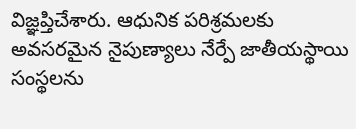విజ్ఞప్తిచేశారు. ఆధునిక పరిశ్రమలకు అవసరమైన నైపుణ్యాలు నేర్పే జాతీయస్థాయి సంస్థలను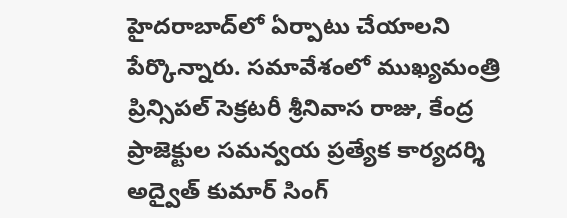హైదరాబాద్‌లో ఏర్పాటు చేయాలని పేర్కొన్నారు. సమావేశంలో ముఖ్యమంత్రి ప్రిన్సిపల్ సెక్రటరీ శ్రీనివాస రాజు, కేంద్ర ప్రాజెక్టుల సమన్వయ ప్రత్యేక కార్యదర్శి అద్వైత్ కుమార్ సింగ్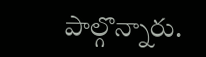పాల్గొన్నారు.